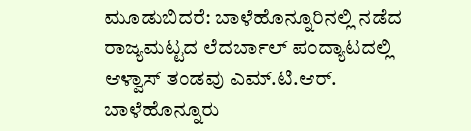ಮೂಡುಬಿದರೆ: ಬಾಳೆಹೊನ್ನೂರಿನಲ್ಲಿ ನಡೆದ ರಾಜ್ಯಮಟ್ಟದ ಲೆದರ್ಬಾಲ್ ಪಂದ್ಯಾಟದಲ್ಲಿ ಆಳ್ವಾಸ್ ತಂಡವು ಎಮ್.ಟಿ.ಆರ್. ಬಾಳೆಹೊನ್ನೂರು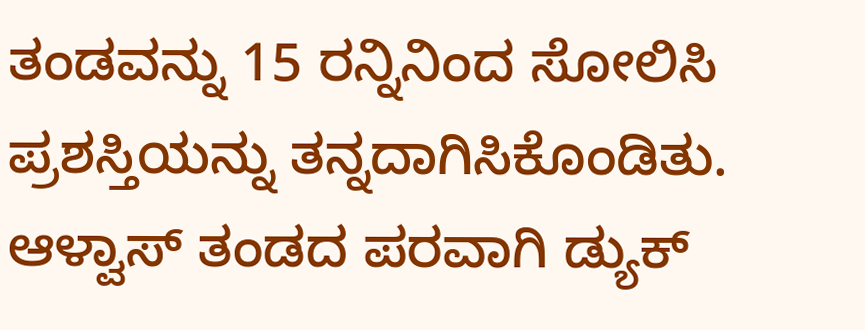ತಂಡವನ್ನು 15 ರನ್ನಿನಿಂದ ಸೋಲಿಸಿ ಪ್ರಶಸ್ತಿಯನ್ನು ತನ್ನದಾಗಿಸಿಕೊಂಡಿತು. ಆಳ್ವಾಸ್ ತಂಡದ ಪರವಾಗಿ ಡ್ಯುಕ್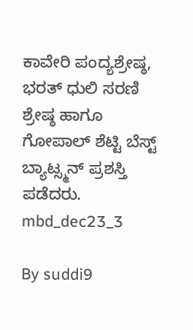ಕಾವೇರಿ ಪಂದ್ಯಶ್ರೇಷ್ಠ, ಭರತ್ ಧುಲಿ ಸರಣಿ ಶ್ರೇಷ್ಠ ಹಾಗೂ ಗೋಪಾಲ್ ಶೆಟ್ಟಿ ಬೆಸ್ಟ್ ಬ್ಯಾಟ್ಸ್ಮನ್ ಪ್ರಶಸ್ತಿ ಪಡೆದರು.
mbd_dec23_3

By suddi9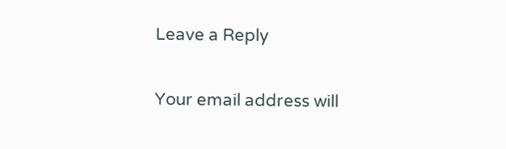Leave a Reply

Your email address will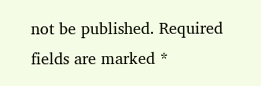not be published. Required fields are marked *